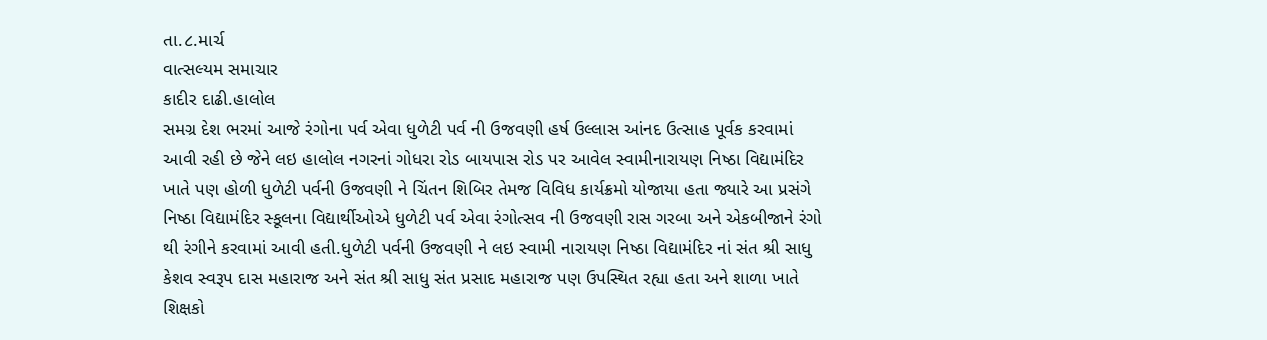તા.૮.માર્ચ
વાત્સલ્યમ સમાચાર
કાદીર દાઢી.હાલોલ
સમગ્ર દેશ ભરમાં આજે રંગોના પર્વ એવા ધુળેટી પર્વ ની ઉજવણી હર્ષ ઉલ્લાસ આંનદ ઉત્સાહ પૂર્વક કરવામાં આવી રહી છે જેને લઇ હાલોલ નગરનાં ગોધરા રોડ બાયપાસ રોડ પર આવેલ સ્વામીનારાયણ નિષ્ઠા વિદ્યામંદિર ખાતે પણ હોળી ધુળેટી પર્વની ઉજવણી ને ચિંતન શિબિર તેમજ વિવિધ કાર્યક્રમો યોજાયા હતા જ્યારે આ પ્રસંગે નિષ્ઠા વિદ્યામંદિર સ્કૂલના વિદ્યાર્થીઓએ ધુળેટી પર્વ એવા રંગોત્સવ ની ઉજવણી રાસ ગરબા અને એકબીજાને રંગો થી રંગીને કરવામાં આવી હતી.ધુળેટી પર્વની ઉજવણી ને લઇ સ્વામી નારાયણ નિષ્ઠા વિદ્યામંદિર નાં સંત શ્રી સાધુ કેશવ સ્વરૂપ દાસ મહારાજ અને સંત શ્રી સાધુ સંત પ્રસાદ મહારાજ પણ ઉપસ્થિત રહ્યા હતા અને શાળા ખાતે શિક્ષકો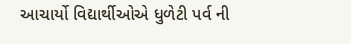આચાર્યો વિદ્યાર્થીઓએ ધુળેટી પર્વ ની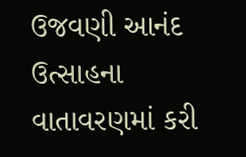ઉજવણી આનંદ ઉત્સાહના વાતાવરણમાં કરી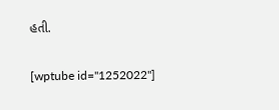હતી.

[wptube id="1252022"]